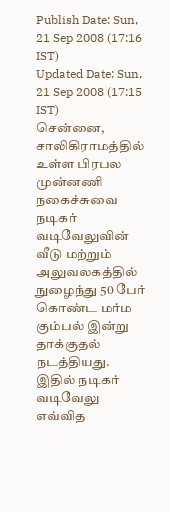Publish Date: Sun, 21 Sep 2008 (17:16 IST)
Updated Date: Sun, 21 Sep 2008 (17:15 IST)
சென்னை, சாலிகிராமத்தில் உள்ள பிரபல முன்னணி நகைச்சுவை நடிகர் வடிவேலுவின் வீடு மற்றும் அலுவலகத்தில் நுழைந்து 50 பேர் கொண்ட மர்ம கும்பல் இன்று தாக்குதல் நடத்தியது. இதில் நடிகர் வடிவேலு எவ்வித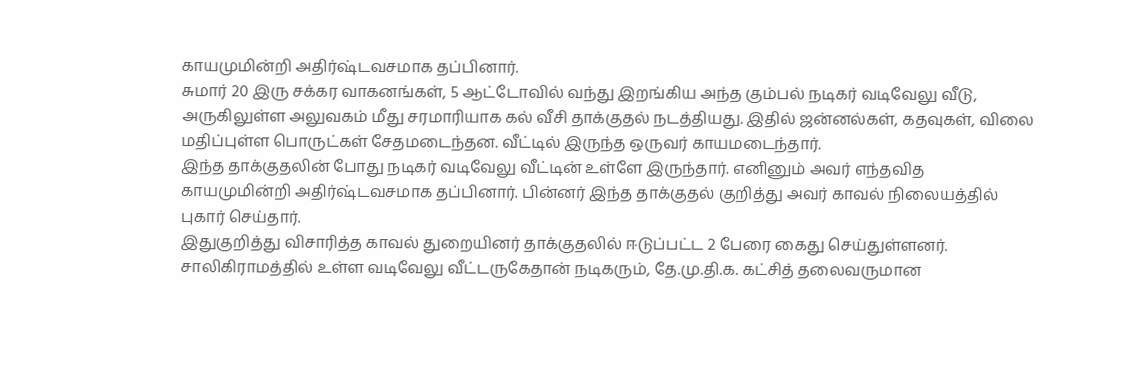காயமுமின்றி அதிர்ஷ்டவசமாக தப்பினார்.
சுமார் 20 இரு சக்கர வாகனங்கள், 5 ஆட்டோவில் வந்து இறங்கிய அந்த கும்பல் நடிகர் வடிவேலு வீடு, அருகிலுள்ள அலுவகம் மீது சரமாரியாக கல் வீசி தாக்குதல் நடத்தியது. இதில் ஜன்னல்கள், கதவுகள், விலை மதிப்புள்ள பொருட்கள் சேதமடைந்தன. வீட்டில் இருந்த ஒருவர் காயமடைந்தார்.
இந்த தாக்குதலின் போது நடிகர் வடிவேலு வீட்டின் உள்ளே இருந்தார். எனினும் அவர் எந்தவித காயமுமின்றி அதிர்ஷ்டவசமாக தப்பினார். பின்னர் இந்த தாக்குதல் குறித்து அவர் காவல் நிலையத்தில் புகார் செய்தார்.
இதுகுறித்து விசாரித்த காவல் துறையினர் தாக்குதலில் ஈடுப்பட்ட 2 பேரை கைது செய்துள்ளனர்.
சாலிகிராமத்தில் உள்ள வடிவேலு வீட்டருகேதான் நடிகரும், தே.மு.தி.க. கட்சித் தலைவருமான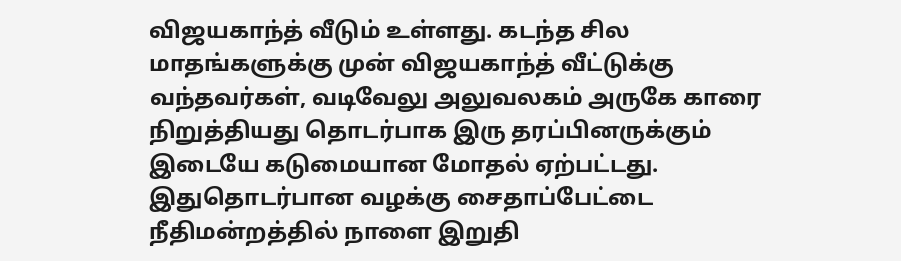விஜயகாந்த் வீடும் உள்ளது. கடந்த சில மாதங்களுக்கு முன் விஜயகாந்த் வீட்டுக்கு வந்தவர்கள், வடிவேலு அலுவலகம் அருகே காரை நிறுத்தியது தொடர்பாக இரு தரப்பினருக்கும் இடையே கடுமையான மோதல் ஏற்பட்டது.
இதுதொடர்பான வழக்கு சைதாப்பேட்டை நீதிமன்றத்தில் நாளை இறுதி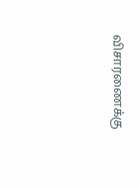விசாரணைக்கு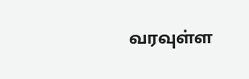வரவுள்ள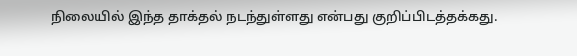நிலையில் இந்த தாக்தல் நடந்துள்ளது என்பது குறிப்பிடத்தக்கது.